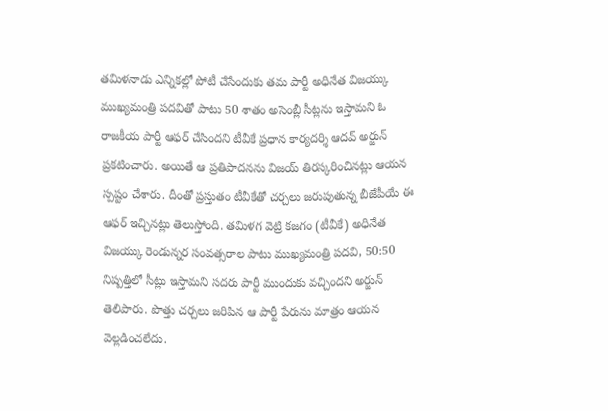తమిళనాడు ఎన్నికల్లో పోటీ చేసేందుకు తమ పార్టీ అధినేత విజయ్కు ముఖ్యమంత్రి పదవితో పాటు 50 శాతం అసెంబ్లీ సీట్లను ఇస్తామని ఓ రాజకీయ పార్టీ ఆఫర్ చేసిందని టీవీకే ప్రధాన కార్యదర్శి ఆదవ్ అర్జున్ ప్రకటించారు. అయితే ఆ ప్రతిపాదనను విజయ్ తిరస్కరించినట్లు ఆయన స్పష్టం చేశారు. దీంతో ప్రస్తుతం టీవీకేతో చర్చలు జరుపుతున్న బీజేపీయే ఈ ఆఫర్ ఇచ్చినట్లు తెలుస్తోంది. తమిళగ వెట్రి కజగం (టీవీకే) అధినేత విజయ్కు రెండున్నర సంవత్సరాల పాటు ముఖ్యమంత్రి పదవి, 50:50 నిష్పత్తిలో సీట్లు ఇస్తామని సదరు పార్టీ ముందుకు వచ్చిందని అర్జున్ తెలిపారు. పొత్తు చర్చలు జరిపిన ఆ పార్టీ పేరును మాత్రం ఆయన వెల్లడించలేదు.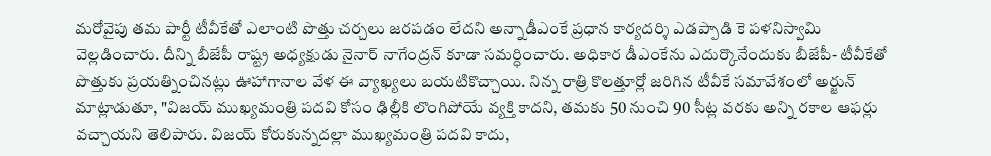మరోవైపు తమ పార్టీ టీవీకేతో ఎలాంటి పొత్తు చర్చలు జరపడం లేదని అన్నాడీఎంకే ప్రధాన కార్యదర్శి ఎడప్పాడి కె పళనిస్వామి వెల్లడించారు. దీన్ని బీజేపీ రాష్ట్ర అధ్యక్షుడు నైనార్ నాగేంద్రన్ కూడా సమర్ధించారు. అధికార డీఎంకేను ఎదుర్కొనేందుకు బీజేపీ- టీవీకేతో పొత్తుకు ప్రయత్నించినట్లు ఊహాగానాల వేళ ఈ వ్యాఖ్యలు బయటికొచ్చాయి. నిన్న రాత్రి కొలత్తూర్లో జరిగిన టీవీకే సమావేశంలో అర్జున్ మాట్లాడుతూ, "విజయ్ ముఖ్యమంత్రి పదవి కోసం ఢిల్లీకి లొంగిపోయే వ్యక్తి కాదని, తమకు 50 నుంచి 90 సీట్ల వరకు అన్ని రకాల ఆఫర్లు వచ్చాయని తెలిపారు. విజయ్ కోరుకున్నదల్లా ముఖ్యమంత్రి పదవి కాదు,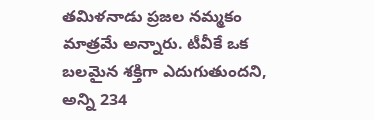తమిళనాడు ప్రజల నమ్మకం మాత్రమే అన్నారు. టీవీకే ఒక బలమైన శక్తిగా ఎదుగుతుందని, అన్ని 234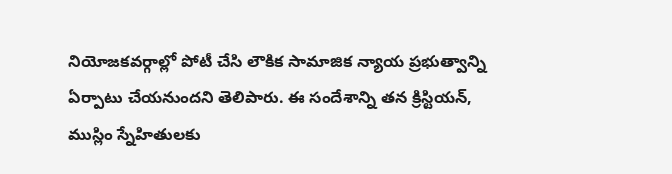నియోజకవర్గాల్లో పోటీ చేసి లౌకిక సామాజిక న్యాయ ప్రభుత్వాన్ని ఏర్పాటు చేయనుందని తెలిపారు. ఈ సందేశాన్ని తన క్రిస్టియన్, ముస్లిం స్నేహితులకు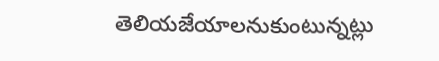తెలియజేయాలనుకుంటున్నట్లు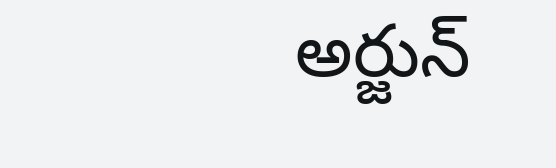అర్జున్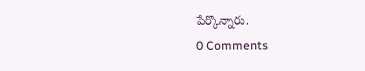పేర్కొన్నారు.
0 Comments